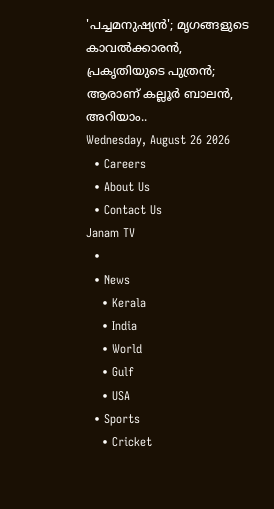'പച്ചമനുഷ്യൻ'; മൃഗങ്ങളുടെ കാവൽക്കാരൻ, പ്രകൃതിയുടെ പുത്രൻ; ആരാണ് കല്ലൂർ ബാലൻ, അറിയാം..
Wednesday, August 26 2026
  • Careers
  • About Us
  • Contact Us
Janam TV
  •
  • News
    • Kerala
    • India
    • World
    • Gulf
    • USA
  • Sports
    • Cricket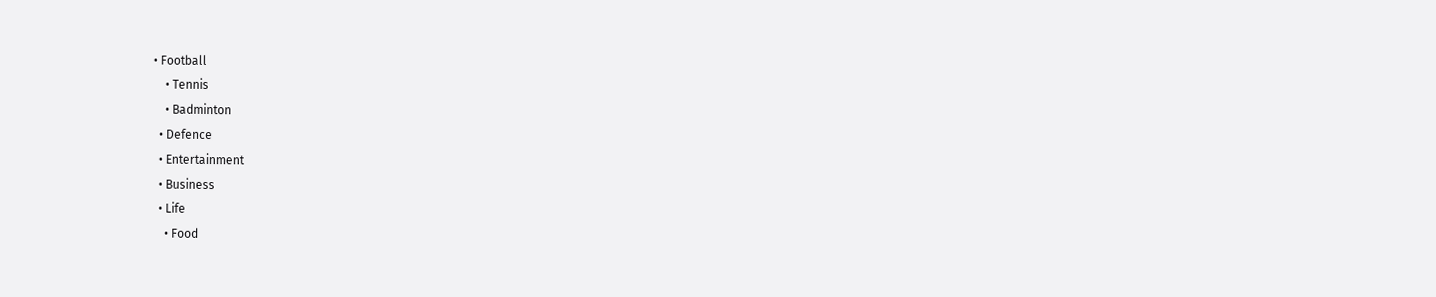• Football
    • Tennis
    • Badminton
  • Defence
  • Entertainment
  • Business
  • Life
    • Food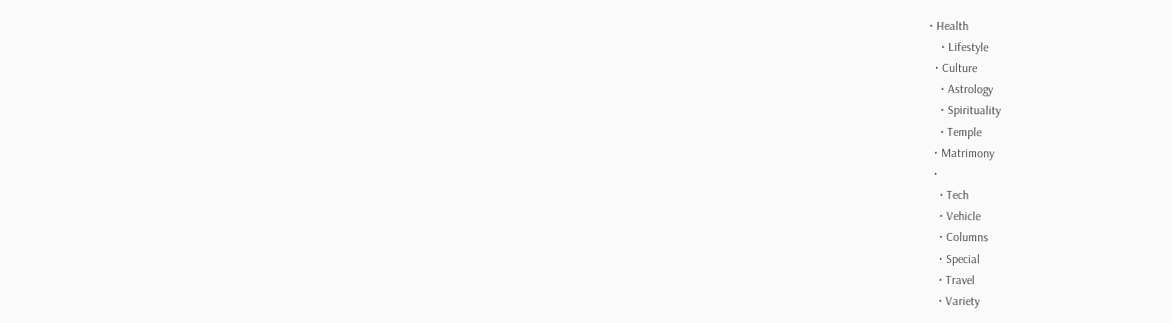• Health
    • Lifestyle
  • Culture
    • Astrology
    • Spirituality
    • Temple
  • Matrimony
  •
    • Tech
    • Vehicle
    • Columns
    • Special
    • Travel
    • Variety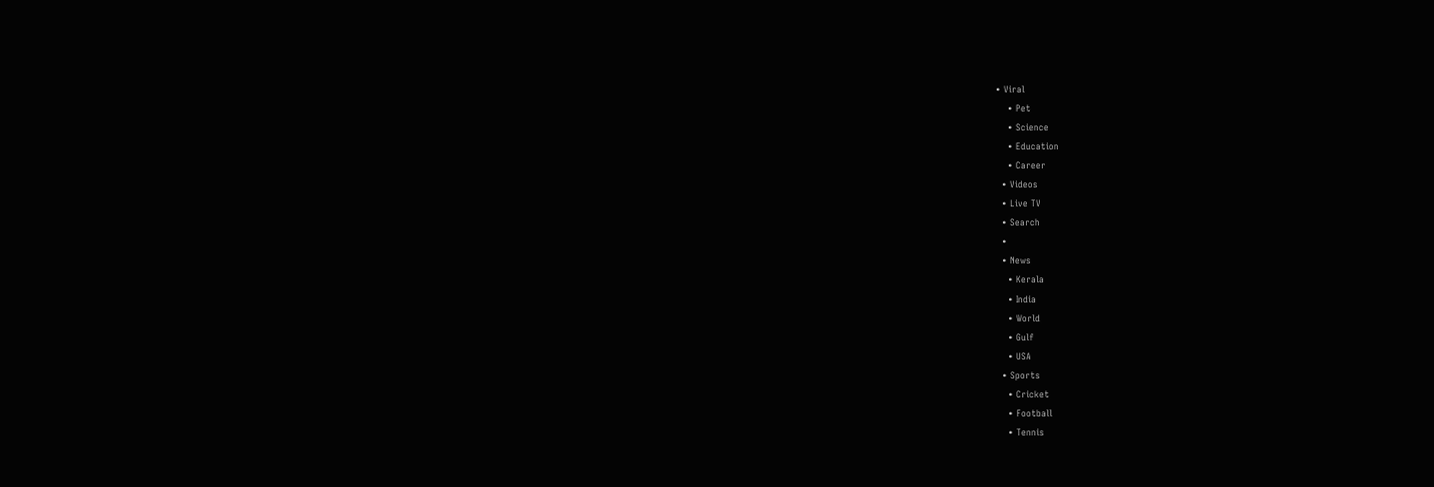• Viral
    • Pet
    • Science
    • Education
    • Career
  • Videos
  • Live TV
  • Search
  •
  • News
    • Kerala
    • India
    • World
    • Gulf
    • USA
  • Sports
    • Cricket
    • Football
    • Tennis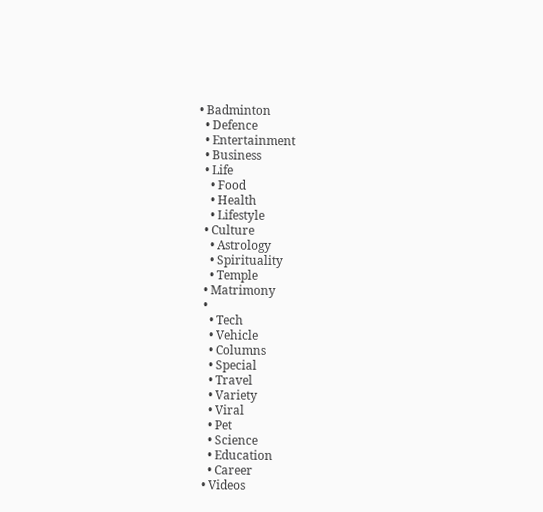• Badminton
  • Defence
  • Entertainment
  • Business
  • Life
    • Food
    • Health
    • Lifestyle
  • Culture
    • Astrology
    • Spirituality
    • Temple
  • Matrimony
  •
    • Tech
    • Vehicle
    • Columns
    • Special
    • Travel
    • Variety
    • Viral
    • Pet
    • Science
    • Education
    • Career
  • Videos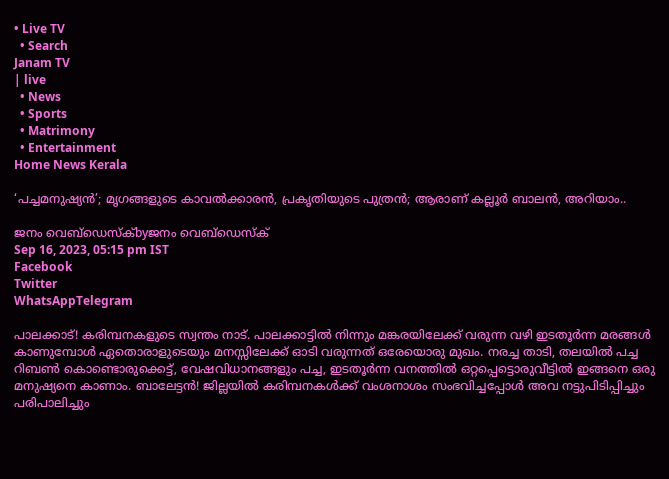• Live TV
  • Search
Janam TV
| live
  • News
  • Sports
  • Matrimony
  • Entertainment
Home News Kerala

‘പച്ചമനുഷ്യൻ’; മൃഗങ്ങളുടെ കാവൽക്കാരൻ, പ്രകൃതിയുടെ പുത്രൻ; ആരാണ് കല്ലൂർ ബാലൻ, അറിയാം..

ജനം വെബ്‌ഡെസ്ക്byജനം വെബ്‌ഡെസ്ക്
Sep 16, 2023, 05:15 pm IST
Facebook
Twitter
WhatsAppTelegram

പാലക്കാട്! കരിമ്പനകളുടെ സ്വന്തം നാട്. പാലക്കാട്ടിൽ നിന്നും മങ്കരയിലേക്ക് വരുന്ന വഴി ഇടതൂർന്ന മരങ്ങൾ കാണുമ്പോൾ ഏതൊരാളുടെയും മനസ്സിലേക്ക് ഓടി വരുന്നത് ഒരേയൊരു മുഖം. നരച്ച താടി, തലയിൽ പച്ച റിബൺ കൊണ്ടൊരുക്കെട്ട്, വേഷവിധാനങ്ങളും പച്ച, ഇടതൂർന്ന വനത്തിൽ ഒറ്റപ്പെട്ടൊരുവീട്ടിൽ ഇങ്ങനെ ഒരു മനുഷ്യനെ കാണാം. ബാലേട്ടൻ! ജില്ലയിൽ കരിമ്പനകൾക്ക് വംശനാശം സംഭവിച്ചപ്പോൾ അവ നട്ടുപിടിപ്പിച്ചും പരിപാലിച്ചും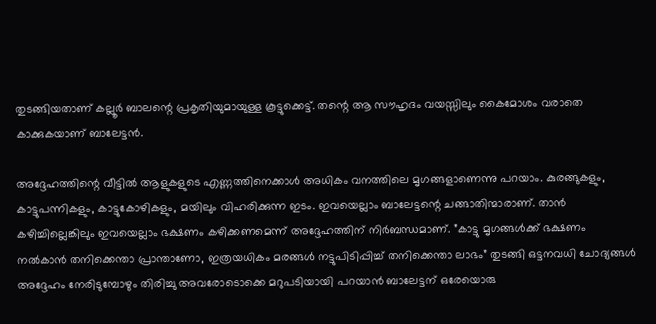തുടങ്ങിയതാണ് കല്ലൂർ ബാലന്റെ പ്രകൃതിയുമായുള്ള കൂട്ടുക്കെട്ട്. തന്റെ ആ സൗഹൃദം വയസ്സിലും കൈമോശം വരാതെ കാക്കുകയാണ് ബാലേട്ടൻ.

അദ്ദേഹത്തിന്റെ വീട്ടിൽ ആളുകളുടെ എണ്ണത്തിനെക്കാൾ അധികം വനത്തിലെ മൃഗങ്ങളാണെന്നു പറയാം. കുരങ്ങുകളും, കാട്ടുപന്നികളും, കാട്ടുകോഴികളും, മയിലും വിഹരിക്കുന്ന ഇടം. ഇവയെല്ലാം ബാലേട്ടന്റെ ചങ്ങാതിന്മാരാണ്. താൻ കഴിച്ചില്ലെങ്കിലും ഇവയെല്ലാം ഭക്ഷണം കഴിക്കണമെന്ന് അദ്ദേഹത്തിന് നിർബന്ധമാണ്. ”കാട്ടു മൃഗങ്ങൾക്ക് ഭക്ഷണം നൽകാൻ തനിക്കെന്താ പ്രാന്താണോ, ഇത്രയധികം മരങ്ങൾ നട്ടുപിടിപ്പിച്ച് തനിക്കെന്താ ലാഭം” തുടങ്ങി ഒട്ടനവധി ചോദ്യങ്ങൾ അദ്ദേഹം നേരിടുമ്പോഴും തിരിച്ചു അവരോടൊക്കെ മറുപടിയായി പറയാൻ ബാലേട്ടന് ഒരേയൊരു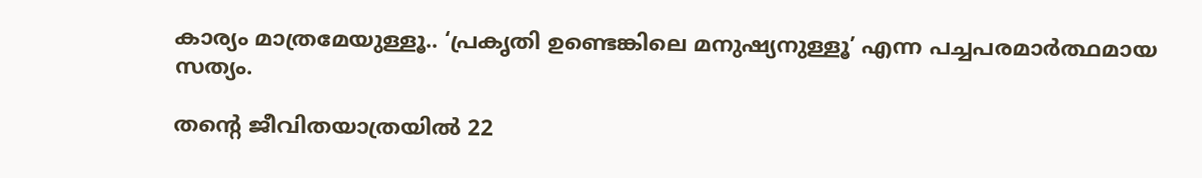കാര്യം മാത്രമേയുള്ളൂ.. ‘പ്രകൃതി ഉണ്ടെങ്കിലെ മനുഷ്യനുള്ളൂ’ എന്ന പച്ചപരമാർത്ഥമായ സത്യം.

തന്റെ ജീവിതയാത്രയിൽ 22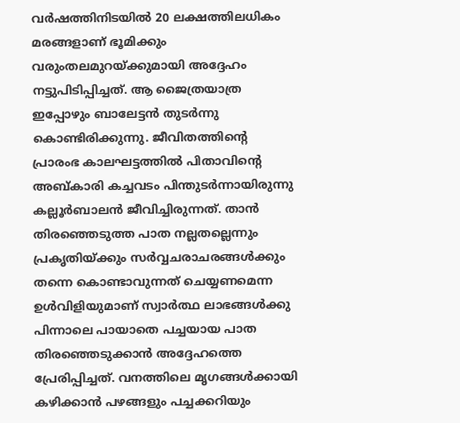വർഷത്തിനിടയിൽ 20 ലക്ഷത്തിലധികം മരങ്ങളാണ് ഭൂമിക്കും വരുംതലമുറയ്‌ക്കുമായി അദ്ദേഹം നട്ടുപിടിപ്പിച്ചത്. ആ ജൈത്രയാത്ര ഇപ്പോഴും ബാലേട്ടൻ തുടർന്നു കൊണ്ടിരിക്കുന്നു. ജീവിതത്തിന്റെ പ്രാരംഭ കാലഘട്ടത്തിൽ പിതാവിന്റെ അബ്കാരി കച്ചവടം പിന്തുടർന്നായിരുന്നു കല്ലൂർബാലൻ ജീവിച്ചിരുന്നത്. താൻ തിരഞ്ഞെടുത്ത പാത നല്ലതല്ലെന്നും പ്രകൃതിയ്‌ക്കും സർവ്വചരാചരങ്ങൾക്കും തന്നെ കൊണ്ടാവുന്നത് ചെയ്യണമെന്ന ഉൾവിളിയുമാണ് സ്വാർത്ഥ ലാഭങ്ങൾക്കു പിന്നാലെ പായാതെ പച്ചയായ പാത തിരഞ്ഞെടുക്കാൻ അദ്ദേഹത്തെ പ്രേരിപ്പിച്ചത്. വനത്തിലെ മൃഗങ്ങൾക്കായി കഴിക്കാൻ പഴങ്ങളും പച്ചക്കറിയും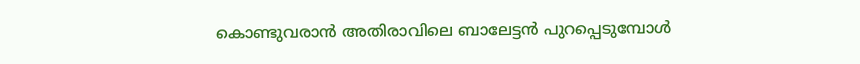കൊണ്ടുവരാൻ അതിരാവിലെ ബാലേട്ടൻ പുറപ്പെടുമ്പോൾ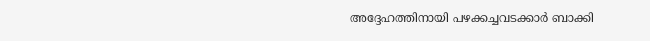അദ്ദേഹത്തിനായി പഴക്കച്ചവടക്കാർ ബാക്കി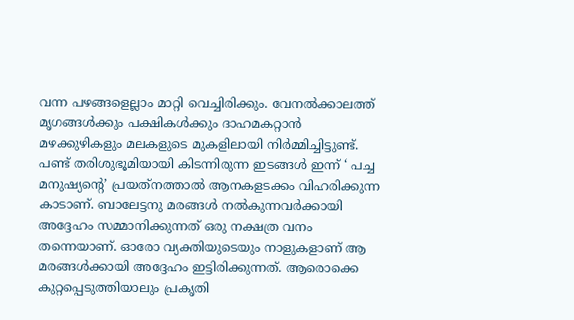വന്ന പഴങ്ങളെല്ലാം മാറ്റി വെച്ചിരിക്കും. വേനൽക്കാലത്ത് മൃഗങ്ങൾക്കും പക്ഷികൾക്കും ദാഹമകറ്റാൻ മഴക്കുഴികളും മലകളുടെ മുകളിലായി നിർമ്മിച്ചിട്ടുണ്ട്. പണ്ട് തരിശുഭൂമിയായി കിടന്നിരുന്ന ഇടങ്ങൾ ഇന്ന് ‘ പച്ച മനുഷ്യന്റെ’ പ്രയത്‌നത്താൽ ആനകളടക്കം വിഹരിക്കുന്ന കാടാണ്. ബാലേട്ടനു മരങ്ങൾ നൽകുന്നവർക്കായി അദ്ദേഹം സമ്മാനിക്കുന്നത് ഒരു നക്ഷത്ര വനം തന്നെയാണ്. ഓരോ വ്യക്തിയുടെയും നാളുകളാണ് ആ മരങ്ങൾക്കായി അദ്ദേഹം ഇട്ടിരിക്കുന്നത്. ആരൊക്കെ കുറ്റപ്പെടുത്തിയാലും പ്രകൃതി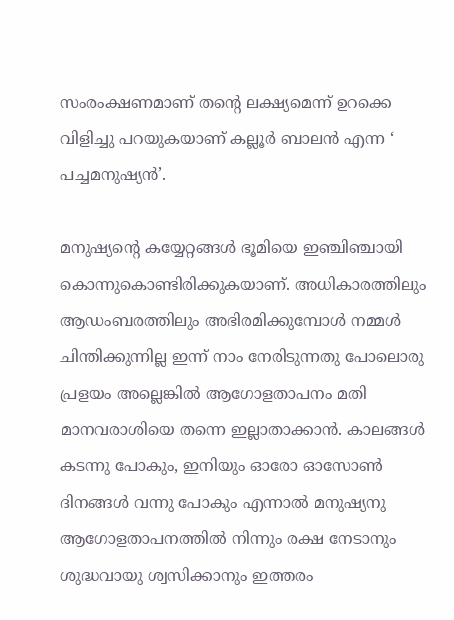സംരംക്ഷണമാണ് തന്റെ ലക്ഷ്യമെന്ന് ഉറക്കെ വിളിച്ചു പറയുകയാണ് കല്ലൂർ ബാലൻ എന്ന ‘ പച്ചമനുഷ്യൻ’.

മനുഷ്യന്റെ കയ്യേറ്റങ്ങൾ ഭൂമിയെ ഇഞ്ചിഞ്ചായി കൊന്നുകൊണ്ടിരിക്കുകയാണ്. അധികാരത്തിലും ആഡംബരത്തിലും അഭിരമിക്കുമ്പോൾ നമ്മൾ ചിന്തിക്കുന്നില്ല ഇന്ന് നാം നേരിടുന്നതു പോലൊരു പ്രളയം അല്ലെങ്കിൽ ആഗോളതാപനം മതി മാനവരാശിയെ തന്നെ ഇല്ലാതാക്കാൻ. കാലങ്ങൾ കടന്നു പോകും, ഇനിയും ഓരോ ഓസോൺ ദിനങ്ങൾ വന്നു പോകും എന്നാൽ മനുഷ്യനു ആഗോളതാപനത്തിൽ നിന്നും രക്ഷ നേടാനും ശുദ്ധവായു ശ്വസിക്കാനും ഇത്തരം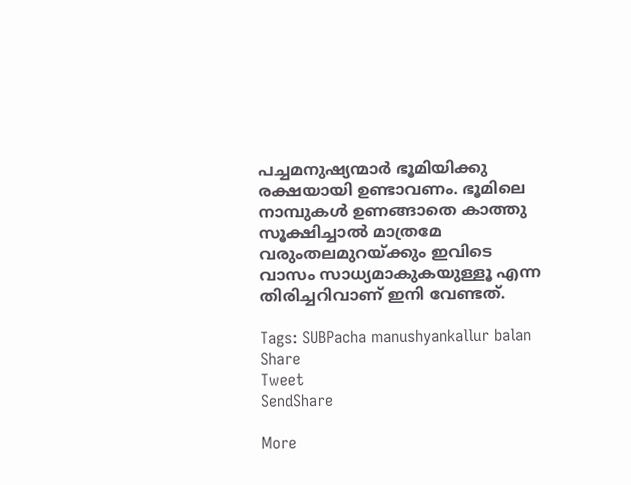പച്ചമനുഷ്യന്മാർ ഭൂമിയിക്കു രക്ഷയായി ഉണ്ടാവണം. ഭൂമിലെ നാമ്പുകൾ ഉണങ്ങാതെ കാത്തു സൂക്ഷിച്ചാൽ മാത്രമേ വരുംതലമുറയ്‌ക്കും ഇവിടെ വാസം സാധ്യമാകുകയുള്ളൂ എന്ന തിരിച്ചറിവാണ് ഇനി വേണ്ടത്.

Tags: SUBPacha manushyankallur balan
Share
Tweet
SendShare

More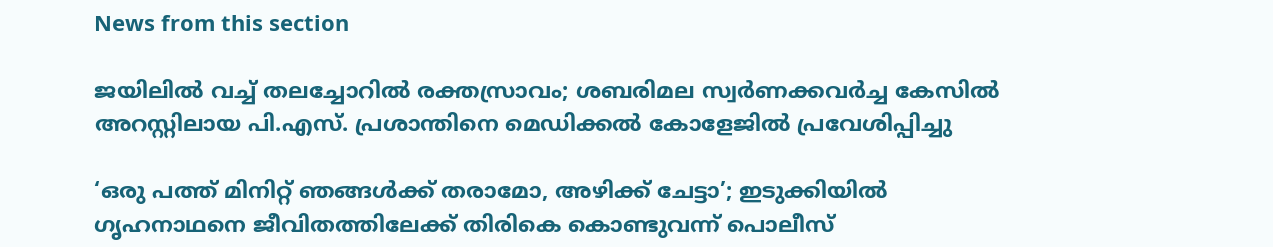News from this section

ജയിലിൽ വച്ച് തലച്ചോറിൽ രക്തസ്രാവം; ശബരിമല സ്വർണക്കവർച്ച കേസിൽ അറസ്റ്റിലായ പി.എസ്. പ്രശാന്തിനെ മെഡിക്കൽ കോളേജിൽ പ്രവേശിപ്പിച്ചു

‘ഒരു പത്ത് മിനിറ്റ് ഞങ്ങൾക്ക് തരാമോ, അഴിക്ക് ചേട്ടാ’; ഇടുക്കിയിൽ  ഗൃഹനാഥനെ ജീവിതത്തിലേക്ക് തിരികെ കൊണ്ടുവന്ന് പൊലീസ്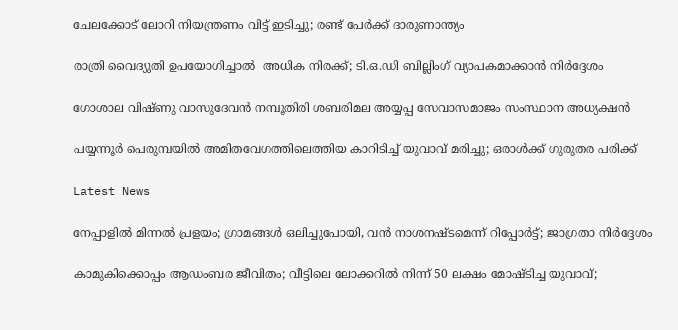ചേലക്കോട് ലോറി നിയന്ത്രണം വിട്ട് ഇടിച്ചു; രണ്ട് പേർക്ക് ദാരുണാന്ത്യം

രാത്രി വൈദ്യുതി ഉപയോഗിച്ചാൽ  അധിക നിരക്ക്; ടി.ഒ.ഡി ബില്ലിംഗ് വ്യാപകമാക്കാൻ നിർദ്ദേശം

ഗോശാല വിഷ്ണു വാസുദേവൻ നമ്പൂതിരി ശബരിമല അയ്യപ്പ സേവാസമാജം സംസ്ഥാന അധ്യക്ഷൻ

പയ്യന്നൂർ പെരുമ്പയിൽ അമിതവേഗത്തിലെത്തിയ കാറിടിച്ച് യുവാവ് മരിച്ചു; ഒരാൾക്ക് ഗുരുതര പരിക്ക്

Latest News

നേപ്പാളില്‍ മിന്നല്‍ പ്രളയം; ഗ്രാമങ്ങള്‍ ഒലിച്ചുപോയി, വന്‍ നാശനഷ്ടമെന്ന് റിപ്പോര്‍ട്ട്; ജാഗ്രതാ നിര്‍ദ്ദേശം

കാമുകിക്കൊപ്പം ആഡംബര ജീവിതം; വീട്ടിലെ ലോക്കറില്‍ നിന്ന് 50 ലക്ഷം മോഷ്ടിച്ച യുവാവ്;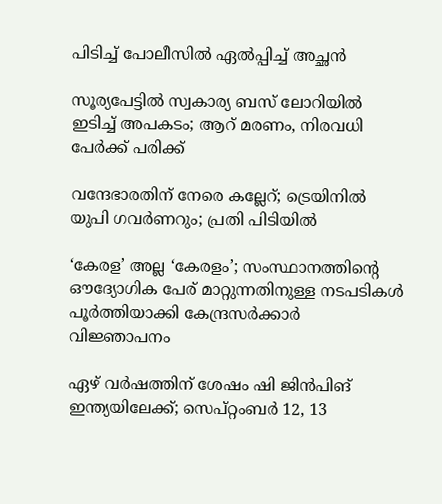പിടിച്ച് പോലീസില്‍ ഏല്‍പ്പിച്ച് അച്ഛന്‍

സൂര്യപേട്ടില്‍ സ്വകാര്യ ബസ് ലോറിയില്‍ ഇടിച്ച് അപകടം; ആറ് മരണം, നിരവധി പേര്‍ക്ക് പരിക്ക്

വന്ദേഭാരതിന് നേരെ കല്ലേറ്; ട്രെയിനില്‍ യുപി ഗവര്‍ണറും; പ്രതി പിടിയില്‍

‘കേരള’ അല്ല ‘കേരളം’; സംസ്ഥാനത്തിന്റെ ഔദ്യോഗിക പേര് മാറ്റുന്നതിനുള്ള നടപടികള്‍ പൂര്‍ത്തിയാക്കി കേന്ദ്രസര്‍ക്കാര്‍ വിജ്ഞാപനം

ഏഴ് വർഷത്തിന് ശേഷം ഷി ജിൻപിങ് ഇന്ത്യയിലേക്ക്; സെപ്റ്റംബർ 12, 13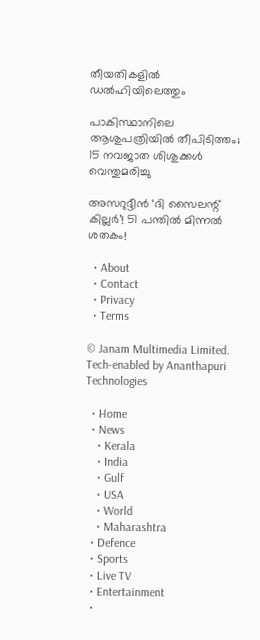തീയതികളിൽ ഡൽഹിയിലെത്തും

പാകിസ്ഥാനിലെ ആശുപത്രിയിൽ തീപിടിത്തം; 15 നവജാത ശിശുക്കൾ വെന്തുമരിച്ചു

അസറുദ്ദീൻ ‘ദി സൈലന്റ് കില്ലർ’! 51 പന്തിൽ മിന്നൽ ശതകം!

  • About
  • Contact
  • Privacy
  • Terms

© Janam Multimedia Limited.
Tech-enabled by Ananthapuri Technologies

  • Home
  • News
    • Kerala
    • India
    • Gulf
    • USA
    • World
    • Maharashtra
  • Defence
  • Sports
  • Live TV
  • Entertainment
  •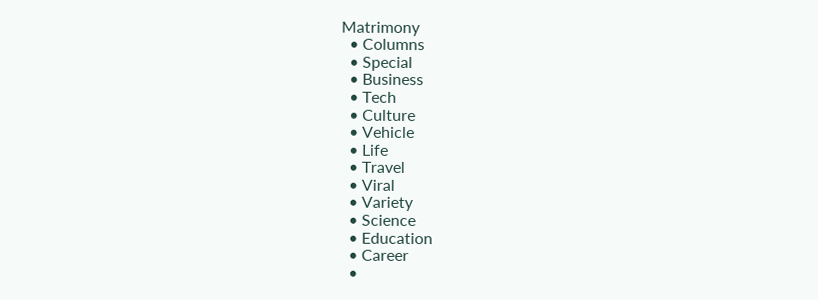Matrimony
  • Columns
  • Special
  • Business
  • Tech
  • Culture
  • Vehicle
  • Life
  • Travel
  • Viral
  • Variety
  • Science
  • Education
  • Career
  •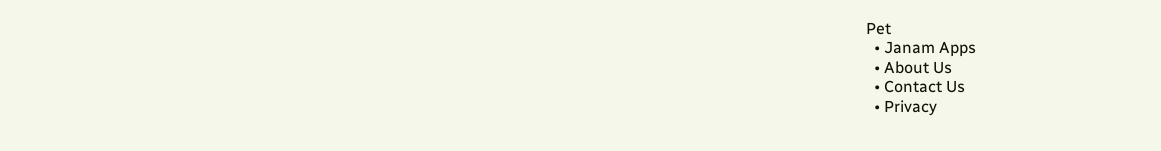Pet
  • Janam Apps
  • About Us
  • Contact Us
  • Privacy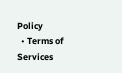Policy
  • Terms of Services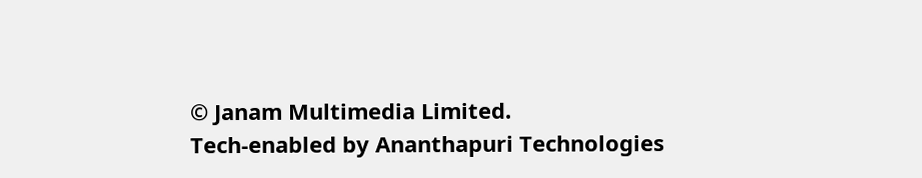© Janam Multimedia Limited.
Tech-enabled by Ananthapuri Technologies